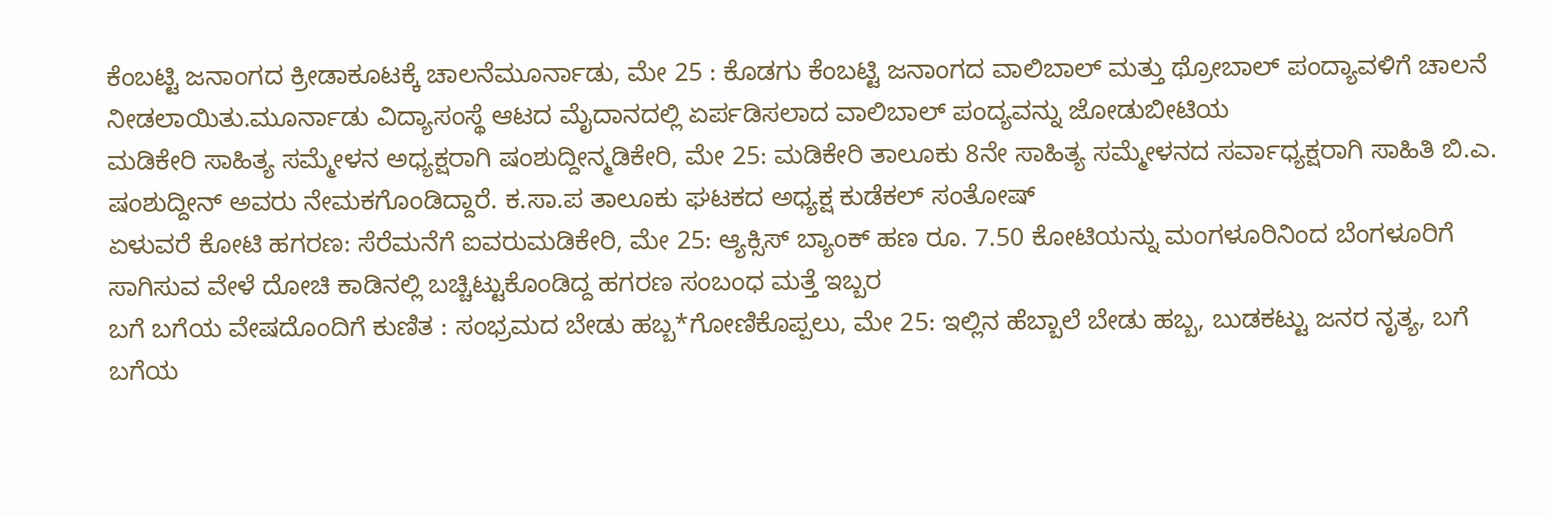ಕೆಂಬಟ್ಟಿ ಜನಾಂಗದ ಕ್ರೀಡಾಕೂಟಕ್ಕೆ ಚಾಲನೆಮೂರ್ನಾಡು, ಮೇ 25 : ಕೊಡಗು ಕೆಂಬಟ್ಟಿ ಜನಾಂಗದ ವಾಲಿಬಾಲ್ ಮತ್ತು ಥ್ರೋಬಾಲ್ ಪಂದ್ಯಾವಳಿಗೆ ಚಾಲನೆ ನೀಡಲಾಯಿತು.ಮೂರ್ನಾಡು ವಿದ್ಯಾಸಂಸ್ಥೆ ಆಟದ ಮೈದಾನದಲ್ಲಿ ಏರ್ಪಡಿಸಲಾದ ವಾಲಿಬಾಲ್ ಪಂದ್ಯವನ್ನು ಜೋಡುಬೀಟಿಯ
ಮಡಿಕೇರಿ ಸಾಹಿತ್ಯ ಸಮ್ಮೇಳನ ಅಧ್ಯಕ್ಷರಾಗಿ ಷಂಶುದ್ದೀನ್ಮಡಿಕೇರಿ, ಮೇ 25: ಮಡಿಕೇರಿ ತಾಲೂಕು 8ನೇ ಸಾಹಿತ್ಯ ಸಮ್ಮೇಳನದ ಸರ್ವಾಧ್ಯಕ್ಷರಾಗಿ ಸಾಹಿತಿ ಬಿ.ಎ. ಷಂಶುದ್ದೀನ್ ಅವರು ನೇಮಕಗೊಂಡಿದ್ದಾರೆ. ಕ.ಸಾ.ಪ ತಾಲೂಕು ಘಟಕದ ಅಧ್ಯಕ್ಷ ಕುಡೆಕಲ್ ಸಂತೋಷ್
ಏಳುವರೆ ಕೋಟಿ ಹಗರಣ: ಸೆರೆಮನೆಗೆ ಐವರುಮಡಿಕೇರಿ, ಮೇ 25: ಆ್ಯಕ್ಸಿಸ್ ಬ್ಯಾಂಕ್ ಹಣ ರೂ. 7.50 ಕೋಟಿಯನ್ನು ಮಂಗಳೂರಿನಿಂದ ಬೆಂಗಳೂರಿಗೆ ಸಾಗಿಸುವ ವೇಳೆ ದೋಚಿ ಕಾಡಿನಲ್ಲಿ ಬಚ್ಚಿಟ್ಟುಕೊಂಡಿದ್ದ ಹಗರಣ ಸಂಬಂಧ ಮತ್ತೆ ಇಬ್ಬರ
ಬಗೆ ಬಗೆಯ ವೇಷದೊಂದಿಗೆ ಕುಣಿತ : ಸಂಭ್ರಮದ ಬೇಡು ಹಬ್ಬ*ಗೋಣಿಕೊಪ್ಪಲು, ಮೇ 25: ಇಲ್ಲಿನ ಹೆಬ್ಬಾಲೆ ಬೇಡು ಹಬ್ಬ, ಬುಡಕಟ್ಟು ಜನರ ನೃತ್ಯ, ಬಗೆ ಬಗೆಯ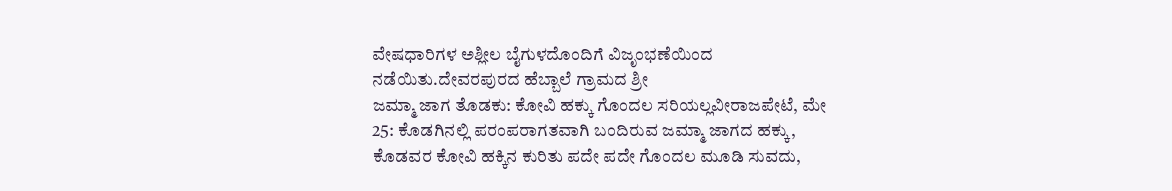ವೇಷಧಾರಿಗಳ ಅಶ್ಲೀಲ ಬೈಗುಳದೊಂದಿಗೆ ವಿಜೃಂಭಣೆಯಿಂದ ನಡೆಯಿತು.ದೇವರಪುರದ ಹೆಬ್ಬಾಲೆ ಗ್ರಾಮದ ಶ್ರೀ
ಜಮ್ಮಾ ಜಾಗ ತೊಡಕು: ಕೋವಿ ಹಕ್ಕು ಗೊಂದಲ ಸರಿಯಲ್ಲವೀರಾಜಪೇಟೆ, ಮೇ 25: ಕೊಡಗಿನಲ್ಲಿ ಪರಂಪರಾಗತವಾಗಿ ಬಂದಿರುವ ಜಮ್ಮಾ ಜಾಗದ ಹಕ್ಕು, ಕೊಡವರ ಕೋವಿ ಹಕ್ಕಿನ ಕುರಿತು ಪದೇ ಪದೇ ಗೊಂದಲ ಮೂಡಿ ಸುವದು,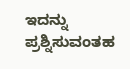ಇದನ್ನು ಪ್ರಶ್ನಿಸುವಂತಹ